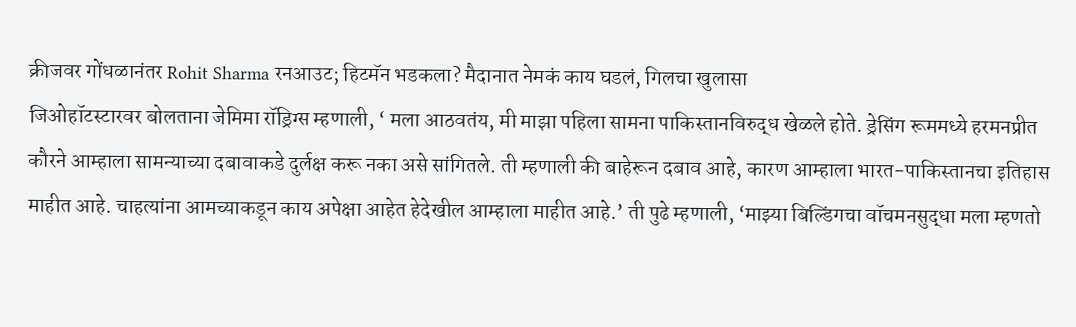क्रीजवर गोंधळानंतर Rohit Sharma रनआउट; हिटमॅन भडकला? मैदानात नेमकं काय घडलं, गिलचा खुलासा
जिओहॉटस्टारवर बोलताना जेमिमा रॉड्रिग्स म्हणाली, ‘ मला आठवतंय, मी माझा पहिला सामना पाकिस्तानविरुद्ध खेळले होते. ड्रेसिंग रूममध्ये हरमनप्रीत कौरने आम्हाला सामन्याच्या दबावाकडे दुर्लक्ष करू नका असे सांगितले. ती म्हणाली की बाहेरून दबाव आहे, कारण आम्हाला भारत-पाकिस्तानचा इतिहास माहीत आहे. चाहत्यांना आमच्याकडून काय अपेक्षा आहेत हेदेखील आम्हाला माहीत आहे.’ ती पुढे म्हणाली, ‘माझ्या बिल्डिंगचा वॉचमनसुद्धा मला म्हणतो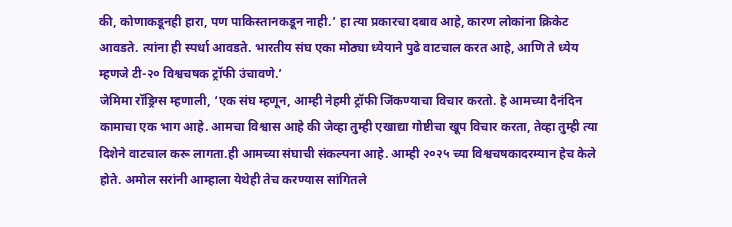की, कोणाकडूनही हारा, पण पाकिस्तानकडून नाही.’ हा त्या प्रकारचा दबाव आहे, कारण लोकांना क्रिकेट आवडते. त्यांना ही स्पर्धा आवडते. भारतीय संघ एका मोठ्या ध्येयाने पुढे वाटचाल करत आहे, आणि ते ध्येय म्हणजे टी-२० विश्वचषक ट्रॉफी उंचावणे.’
जेमिमा रॉड्रिग्स म्हणाली, ‘एक संघ म्हणून, आम्ही नेहमी ट्रॉफी जिंकण्याचा विचार करतो. हे आमच्या दैनंदिन कामाचा एक भाग आहे. आमचा विश्वास आहे की जेव्हा तुम्ही एखाद्या गोष्टीचा खूप विचार करता, तेव्हा तुम्ही त्या दिशेने वाटचाल करू लागता.ही आमच्या संघाची संकल्पना आहे. आम्ही २०२५ च्या विश्वचषकादरम्यान हेच केले होते. अमोल सरांनी आम्हाला येथेही तेच करण्यास सांगितले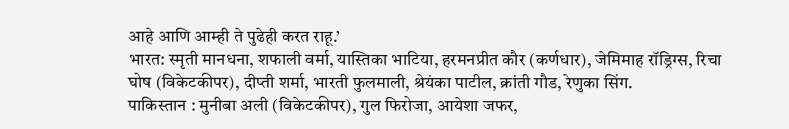आहे आणि आम्ही ते पुढेही करत राहू.’
भारत: स्मृती मानधना, शफाली वर्मा, यास्तिका भाटिया, हरमनप्रीत कौर (कर्णधार), जेमिमाह रॉड्रिग्स, रिचा घोष (विकेटकीपर), दीप्ती शर्मा, भारती फुलमाली, श्रेयंका पाटील, क्रांती गौड, रेणुका सिंग.
पाकिस्तान : मुनीबा अली (विकेटकीपर), गुल फिरोजा, आयेशा जफर,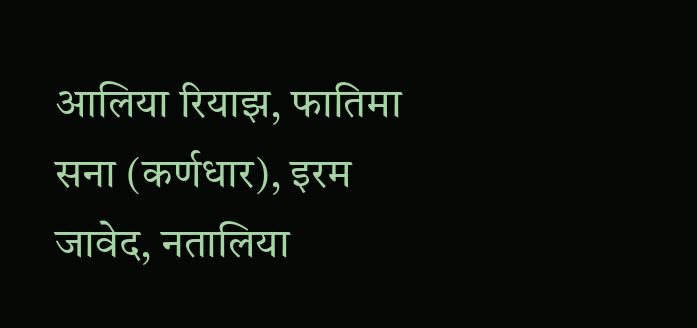आलिया रियाझ, फातिमा सना (कर्णधार), इरम जावेद, नतालिया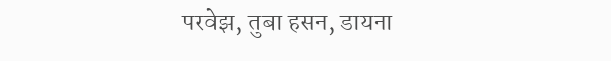परवेझ, तुबा हसन, डायना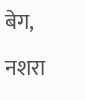बेग, नशरा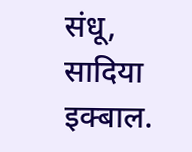संधू, सादिया इक्बाल.